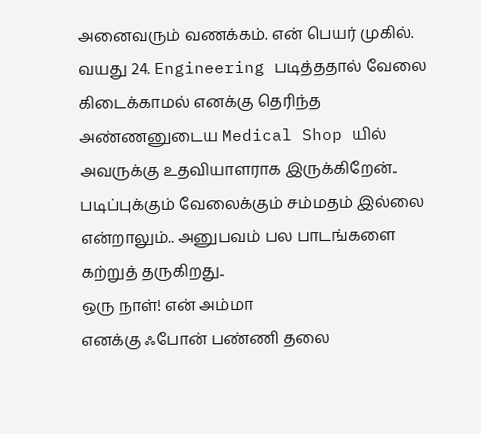அனைவரும் வணக்கம். என் பெயர் முகில். வயது 24. Engineering படித்ததால் வேலை கிடைக்காமல் எனக்கு தெரிந்த அண்ணனுடைய Medical Shop யில் அவருக்கு உதவியாளராக இருக்கிறேன்.. படிப்புக்கும் வேலைக்கும் சம்மதம் இல்லை என்றாலும்.. அனுபவம் பல பாடங்களை கற்றுத் தருகிறது..
ஒரு நாள்! என் அம்மா
எனக்கு ஃபோன் பண்ணி தலை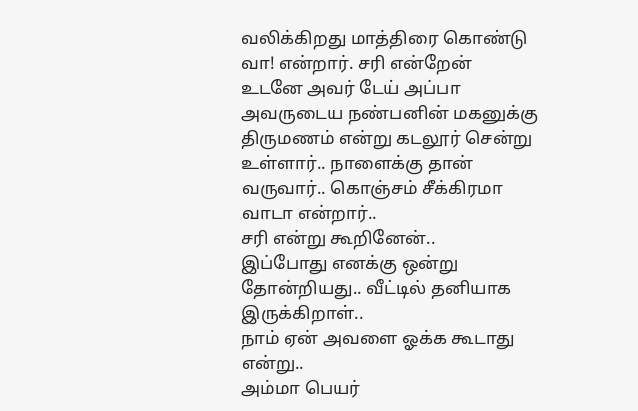வலிக்கிறது மாத்திரை கொண்டு வா! என்றார். சரி என்றேன்
உடனே அவர் டேய் அப்பா அவருடைய நண்பனின் மகனுக்கு திருமணம் என்று கடலூர் சென்று உள்ளார்.. நாளைக்கு தான் வருவார்.. கொஞ்சம் சீக்கிரமா வாடா என்றார்..
சரி என்று கூறினேன்..
இப்போது எனக்கு ஒன்று தோன்றியது.. வீட்டில் தனியாக இருக்கிறாள்..
நாம் ஏன் அவளை ஓக்க கூடாது என்று..
அம்மா பெயர்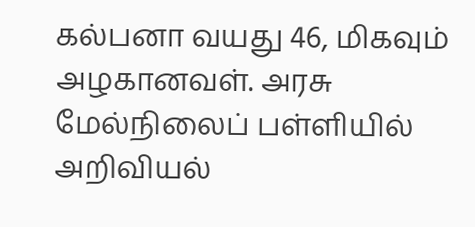கல்பனா வயது 46, மிகவும் அழகானவள். அரசு மேல்நிலைப் பள்ளியில் அறிவியல்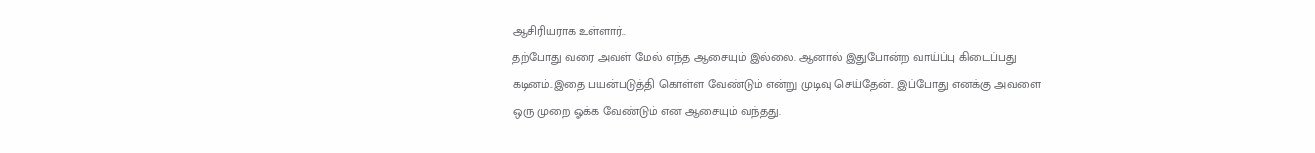ஆசிரியராக உள்ளார்..
தற்போது வரை அவள் மேல் எந்த ஆசையும் இல்லை. ஆனால் இதுபோன்ற வாய்ப்பு கிடைப்பது கடினம்..இதை பயன்படுத்தி கொள்ள வேண்டும் என்று முடிவு செய்தேன்.. இப்போது எனக்கு அவளை ஒரு முறை ஓக்க வேண்டும் என ஆசையும் வந்தது.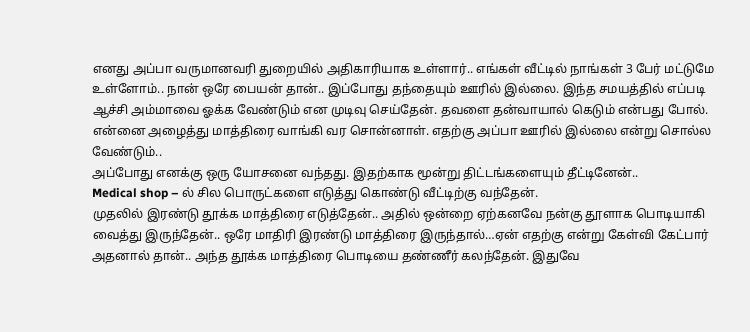எனது அப்பா வருமானவரி துறையில் அதிகாரியாக உள்ளார்.. எங்கள் வீட்டில் நாங்கள் 3 பேர் மட்டுமே உள்ளோம்.. நான் ஒரே பையன் தான்.. இப்போது தந்தையும் ஊரில் இல்லை. இந்த சமயத்தில் எப்படி ஆச்சி அம்மாவை ஓக்க வேண்டும் என முடிவு செய்தேன். தவளை தன்வாயால் கெடும் என்பது போல். என்னை அழைத்து மாத்திரை வாங்கி வர சொன்னாள். எதற்கு அப்பா ஊரில் இல்லை என்று சொல்ல வேண்டும்..
அப்போது எனக்கு ஒரு யோசனை வந்தது. இதற்காக மூன்று திட்டங்களையும் தீட்டினேன்..
Medical shop – ல் சில பொருட்களை எடுத்து கொண்டு வீட்டிற்கு வந்தேன்.
முதலில் இரண்டு தூக்க மாத்திரை எடுத்தேன்.. அதில் ஒன்றை ஏற்கனவே நன்கு தூளாக பொடியாகி வைத்து இருந்தேன்.. ஒரே மாதிரி இரண்டு மாத்திரை இருந்தால்…ஏன் எதற்கு என்று கேள்வி கேட்பார் அதனால் தான்.. அந்த தூக்க மாத்திரை பொடியை தண்ணீர் கலந்தேன். இதுவே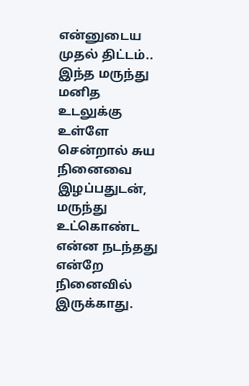என்னுடைய முதல் திட்டம்..
இந்த மருந்து மனித உடலுக்கு உள்ளே சென்றால் சுய நினைவை இழப்பதுடன், மருந்து உட்கொண்ட என்ன நடந்தது என்றே நினைவில் இருக்காது.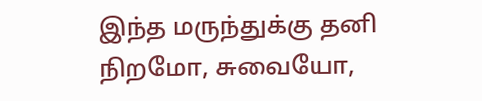இந்த மருந்துக்கு தனி நிறமோ, சுவையோ,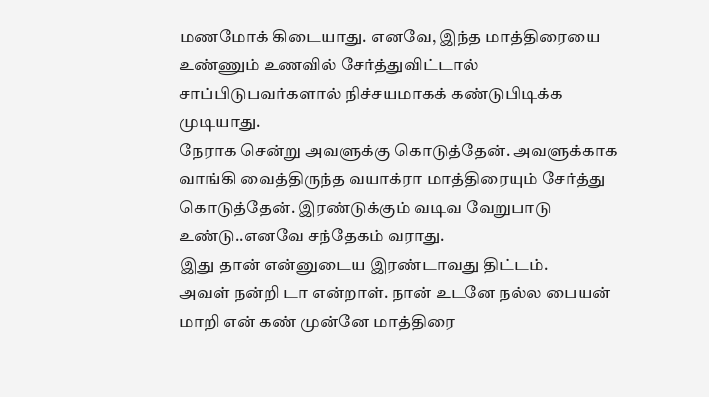மணமோக் கிடையாது. எனவே, இந்த மாத்திரையை உண்ணும் உணவில் சேர்த்துவிட்டால் சாப்பிடுபவர்களால் நிச்சயமாகக் கண்டுபிடிக்க முடியாது.
நேராக சென்று அவளுக்கு கொடுத்தேன். அவளுக்காக வாங்கி வைத்திருந்த வயாக்ரா மாத்திரையும் சேர்த்து கொடுத்தேன். இரண்டுக்கும் வடிவ வேறுபாடு உண்டு..எனவே சந்தேகம் வராது.
இது தான் என்னுடைய இரண்டாவது திட்டம்.
அவள் நன்றி டா என்றாள். நான் உடனே நல்ல பையன் மாறி என் கண் முன்னே மாத்திரை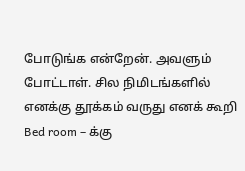போடுங்க என்றேன். அவளும் போட்டாள். சில நிமிடங்களில் எனக்கு தூக்கம் வருது எனக் கூறி Bed room – க்கு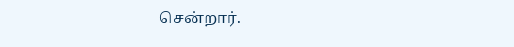சென்றார்.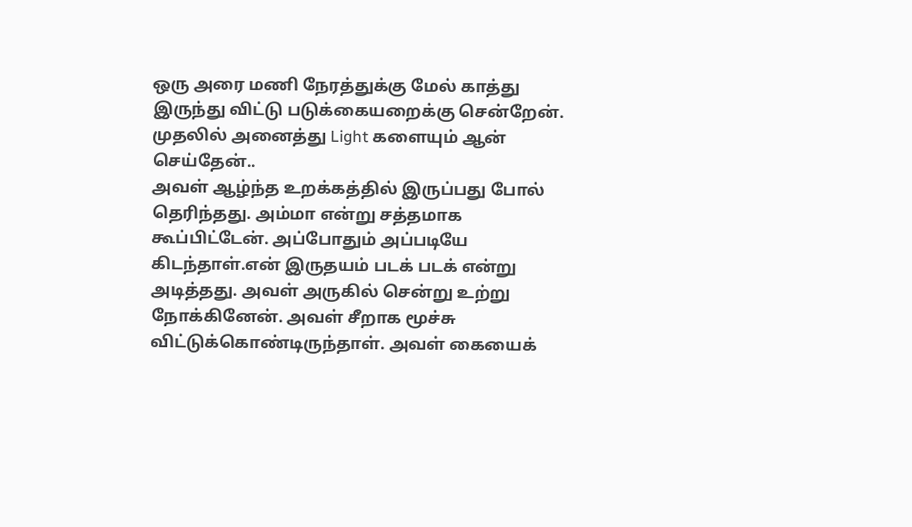ஒரு அரை மணி நேரத்துக்கு மேல் காத்து இருந்து விட்டு படுக்கையறைக்கு சென்றேன். முதலில் அனைத்து Light களையும் ஆன் செய்தேன்..
அவள் ஆழ்ந்த உறக்கத்தில் இருப்பது போல் தெரிந்தது. அம்மா என்று சத்தமாக கூப்பிட்டேன். அப்போதும் அப்படியே கிடந்தாள்.என் இருதயம் படக் படக் என்று அடித்தது. அவள் அருகில் சென்று உற்று நோக்கினேன். அவள் சீறாக மூச்சு விட்டுக்கொண்டிருந்தாள். அவள் கையைக்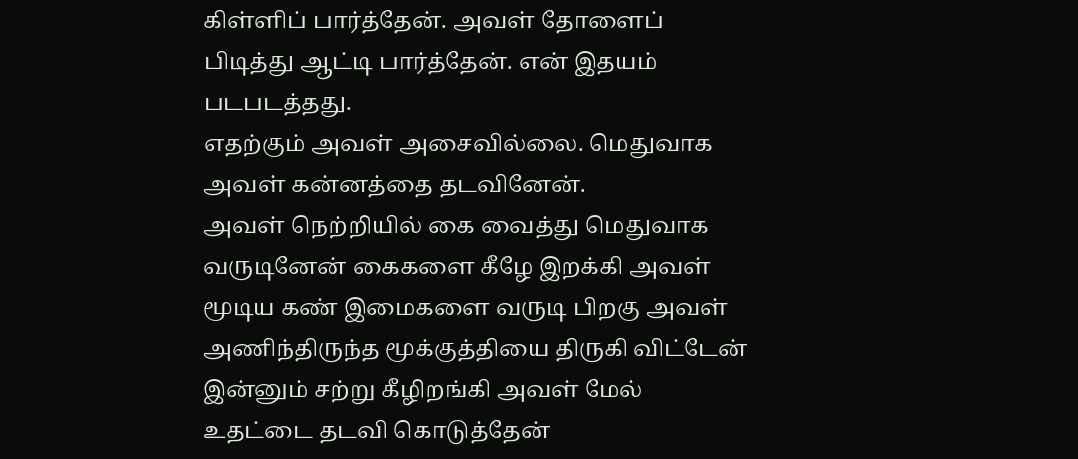கிள்ளிப் பார்த்தேன். அவள் தோளைப் பிடித்து ஆட்டி பார்த்தேன். என் இதயம் படபடத்தது.
எதற்கும் அவள் அசைவில்லை. மெதுவாக அவள் கன்னத்தை தடவினேன்.
அவள் நெற்றியில் கை வைத்து மெதுவாக வருடினேன் கைகளை கீழே இறக்கி அவள் மூடிய கண் இமைகளை வருடி பிறகு அவள் அணிந்திருந்த மூக்குத்தியை திருகி விட்டேன் இன்னும் சற்று கீழிறங்கி அவள் மேல் உதட்டை தடவி கொடுத்தேன்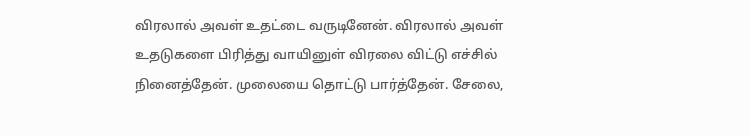விரலால் அவள் உதட்டை வருடினேன். விரலால் அவள் உதடுகளை பிரித்து வாயினுள் விரலை விட்டு எச்சில் நினைத்தேன். முலையை தொட்டு பார்த்தேன். சேலை,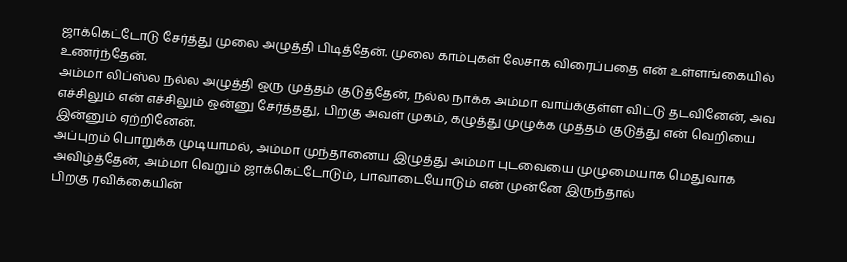ஜாக்கெட்டோடு சேர்த்து முலை அழுத்தி பிடித்தேன். முலை காம்புகள் லேசாக விரைப்பதை என் உள்ளங்கையில் உணர்ந்தேன்.
அம்மா லிப்ஸ்ல நல்ல அழுத்தி ஒரு முத்தம் குடுத்தேன், நல்ல நாக்க அம்மா வாய்க்குள்ள விட்டு தடவினேன், அவ எச்சிலும் என் எச்சிலும் ஒன்னு சேர்த்தது, பிறகு அவள் முகம், கழுத்து முழுக்க முத்தம் குடுத்து என் வெறியை இன்னும் ஏற்றினேன்.
அப்புறம் பொறுக்க முடியாமல், அம்மா முந்தானைய இழுத்து அம்மா புடவையை முழுமையாக மெதுவாக அவிழ்த்தேன், அம்மா வெறும் ஜாக்கெட்டோடும், பாவாடையோடும் என் முன்னே இருந்தால்
பிறகு ரவிக்கையின்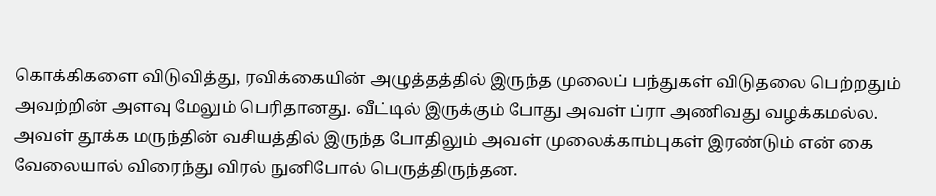கொக்கிகளை விடுவித்து, ரவிக்கையின் அழுத்தத்தில் இருந்த முலைப் பந்துகள் விடுதலை பெற்றதும் அவற்றின் அளவு மேலும் பெரிதானது. வீட்டில் இருக்கும் போது அவள் ப்ரா அணிவது வழக்கமல்ல.
அவள் தூக்க மருந்தின் வசியத்தில் இருந்த போதிலும் அவள் முலைக்காம்புகள் இரண்டும் என் கை வேலையால் விரைந்து விரல் நுனிபோல் பெருத்திருந்தன.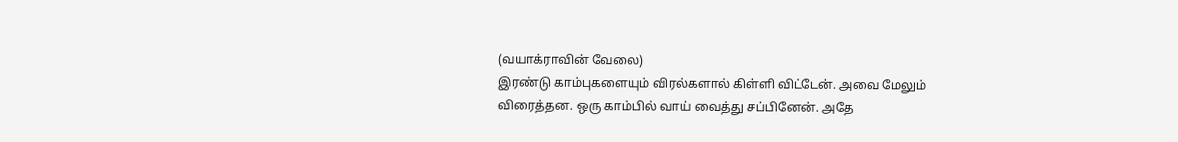(வயாக்ராவின் வேலை)
இரண்டு காம்புகளையும் விரல்களால் கிள்ளி விட்டேன். அவை மேலும் விரைத்தன. ஒரு காம்பில் வாய் வைத்து சப்பினேன். அதே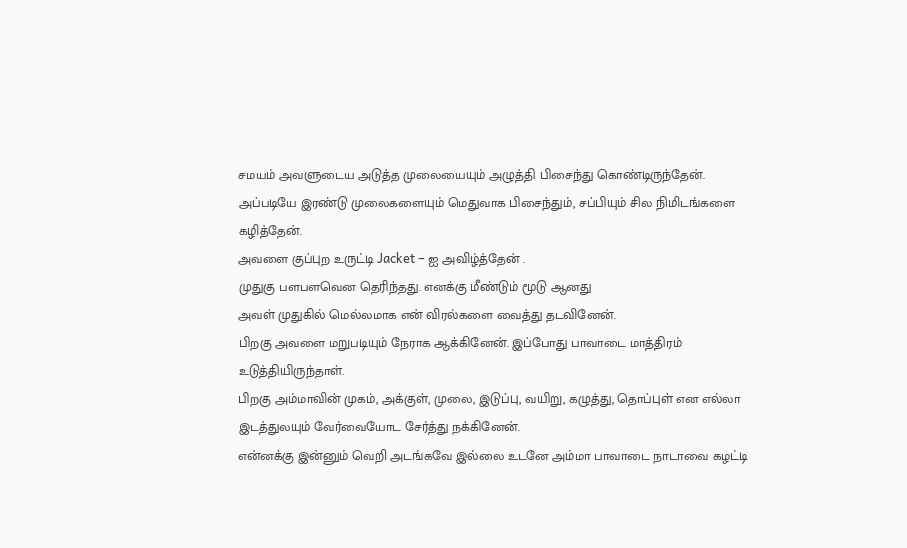சமயம் அவளுடைய அடுத்த முலையையும் அழுத்தி பிசைந்து கொண்டிருந்தேன்.
அப்படியே இரண்டு முலைகளையும் மெதுவாக பிசைந்தும், சப்பியும் சில நிமிடங்களை கழித்தேன்.
அவளை குப்புற உருட்டி Jacket – ஐ அவிழ்த்தேன் .
முதுகு பளபளவென தெரிந்தது. எனக்கு மீண்டும் மூடு ஆனது
அவள் முதுகில் மெல்லமாக என் விரல்களை வைத்து தடவினேன்.
பிறகு அவளை மறுபடியும் நேராக ஆக்கினேன். இப்போது பாவாடை மாத்திரம் உடுத்தியிருந்தாள்.
பிறகு அம்மாவின் முகம், அக்குள், முலை, இடுப்பு, வயிறு, கழுத்து, தொப்புள் என எல்லா இடத்துலயும் வேர்வையோட சேர்த்து நக்கினேன்.
என்னக்கு இன்னும் வெறி அடங்கவே இல்லை உடனே அம்மா பாவாடை நாடாவை கழட்டி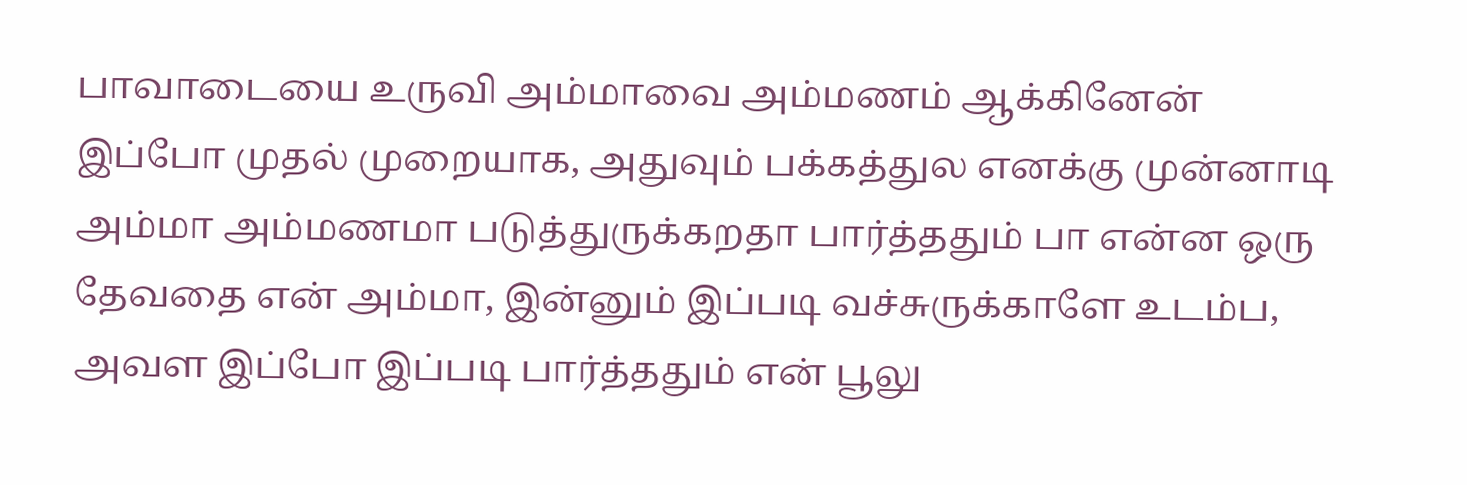பாவாடையை உருவி அம்மாவை அம்மணம் ஆக்கினேன்
இப்போ முதல் முறையாக, அதுவும் பக்கத்துல எனக்கு முன்னாடி அம்மா அம்மணமா படுத்துருக்கறதா பார்த்ததும் பா என்ன ஒரு தேவதை என் அம்மா, இன்னும் இப்படி வச்சுருக்காளே உடம்ப, அவள இப்போ இப்படி பார்த்ததும் என் பூலு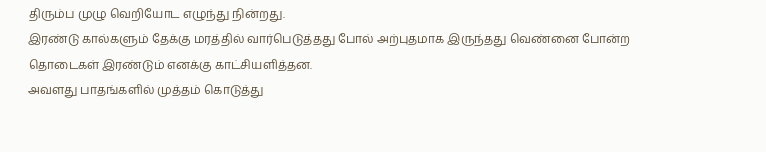திரும்ப முழு வெறியோட எழுந்து நின்றது.
இரண்டு கால்களும் தேக்கு மரத்தில் வார்பெடுத்தது போல் அற்புதமாக இருந்தது வெண்னை போன்ற தொடைகள் இரண்டும் எனக்கு காட்சியளித்தன.
அவளது பாதங்களில் முத்தம் கொடுத்து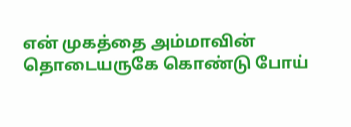என் முகத்தை அம்மாவின் தொடையருகே கொண்டு போய்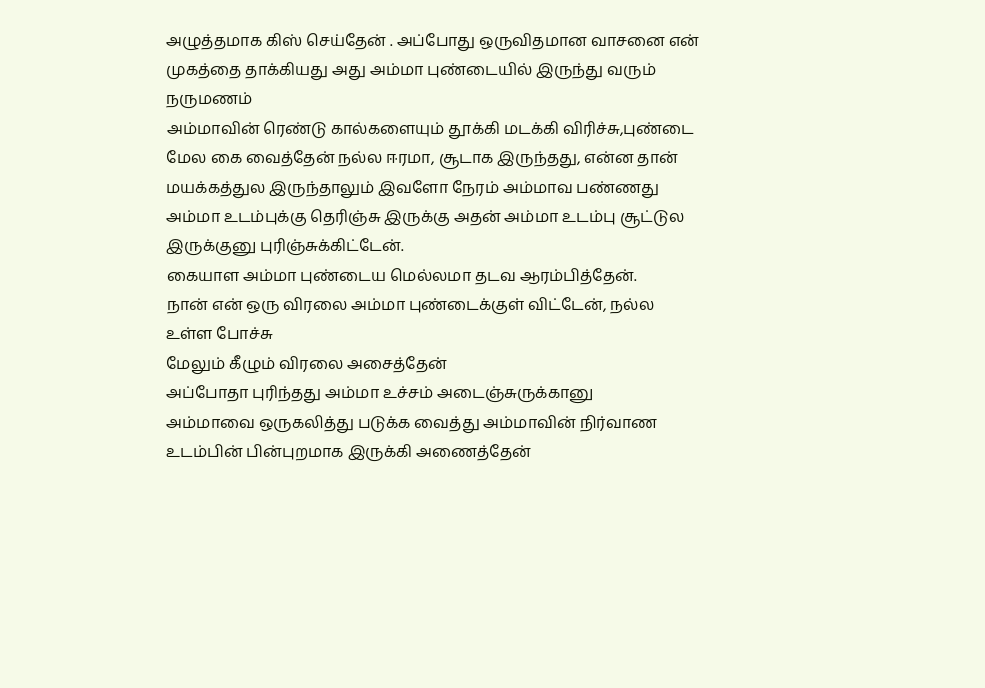அழுத்தமாக கிஸ் செய்தேன் . அப்போது ஒருவிதமான வாசனை என் முகத்தை தாக்கியது அது அம்மா புண்டையில் இருந்து வரும் நருமணம்
அம்மாவின் ரெண்டு கால்களையும் தூக்கி மடக்கி விரிச்சு,புண்டை மேல கை வைத்தேன் நல்ல ஈரமா, சூடாக இருந்தது, என்ன தான் மயக்கத்துல இருந்தாலும் இவளோ நேரம் அம்மாவ பண்ணது அம்மா உடம்புக்கு தெரிஞ்சு இருக்கு அதன் அம்மா உடம்பு சூட்டுல இருக்குனு புரிஞ்சுக்கிட்டேன்.
கையாள அம்மா புண்டைய மெல்லமா தடவ ஆரம்பித்தேன்.
நான் என் ஒரு விரலை அம்மா புண்டைக்குள் விட்டேன், நல்ல உள்ள போச்சு
மேலும் கீழும் விரலை அசைத்தேன்
அப்போதா புரிந்தது அம்மா உச்சம் அடைஞ்சுருக்கானு
அம்மாவை ஒருகலித்து படுக்க வைத்து அம்மாவின் நிர்வாண உடம்பின் பின்புறமாக இருக்கி அணைத்தேன்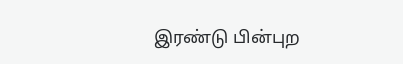இரண்டு பின்புற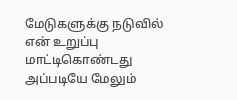மேடுகளுக்கு நடுவில் என் உறுப்பு மாட்டிகொண்டது அப்படியே மேலும்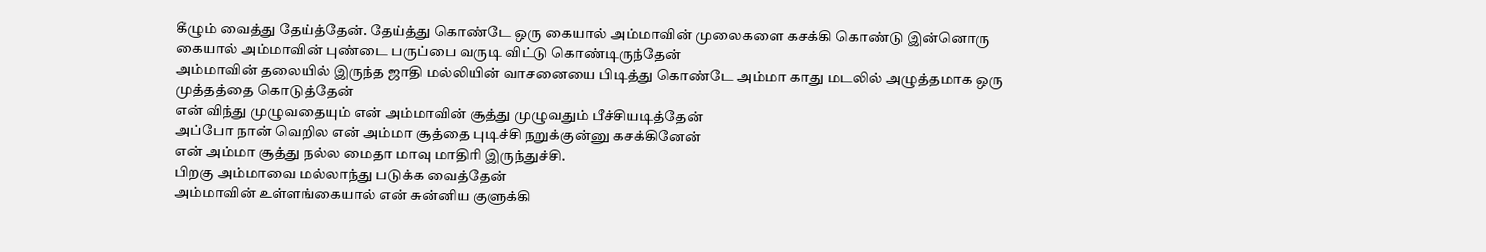கீழும் வைத்து தேய்த்தேன். தேய்த்து கொண்டே ஒரு கையால் அம்மாவின் முலைகளை கசக்கி கொண்டு இன்னொரு கையால் அம்மாவின் புண்டை பருப்பை வருடி விட்டு கொண்டிருந்தேன்
அம்மாவின் தலையில் இருந்த ஜாதி மல்லியின் வாசனையை பிடித்து கொண்டே அம்மா காது மடலில் அழுத்தமாக ஒரு முத்தத்தை கொடுத்தேன்
என் விந்து முழுவதையும் என் அம்மாவின் சூத்து முழுவதும் பீச்சியடித்தேன்
அப்போ நான் வெறில என் அம்மா சூத்தை புடிச்சி நறுக்குன்னு கசக்கினேன்
என் அம்மா சூத்து நல்ல மைதா மாவு மாதிரி இருந்துச்சி.
பிறகு அம்மாவை மல்லாந்து படுக்க வைத்தேன்
அம்மாவின் உள்ளங்கையால் என் சுன்னிய குளுக்கி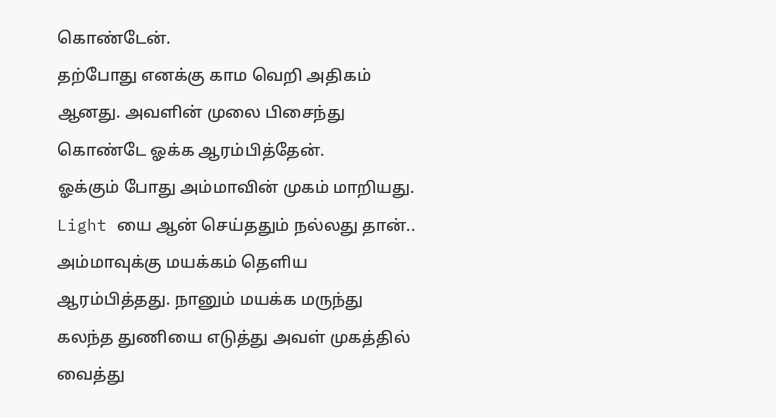கொண்டேன்.
தற்போது எனக்கு காம வெறி அதிகம் ஆனது. அவளின் முலை பிசைந்து கொண்டே ஓக்க ஆரம்பித்தேன்.
ஓக்கும் போது அம்மாவின் முகம் மாறியது.
Light யை ஆன் செய்ததும் நல்லது தான்..
அம்மாவுக்கு மயக்கம் தெளிய ஆரம்பித்தது. நானும் மயக்க மருந்து கலந்த துணியை எடுத்து அவள் முகத்தில் வைத்து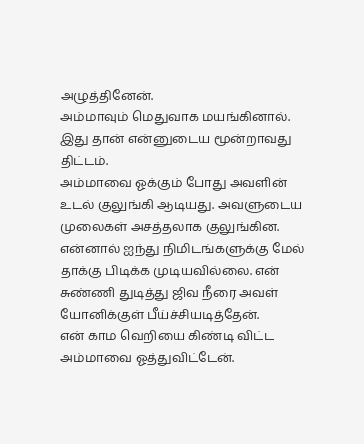அழுத்தினேன்.
அம்மாவும் மெதுவாக மயங்கினால்.
இது தான் என்னுடைய மூன்றாவது திட்டம்.
அம்மாவை ஓக்கும் போது அவளின் உடல் குலுங்கி ஆடியது. அவளுடைய முலைகள் அசத்தலாக குலுங்கின. என்னால் ஐந்து நிமிடங்களுக்கு மேல் தாக்கு பிடிக்க முடியவில்லை. என் சுண்ணி துடித்து ஜிவ நீரை அவள் யோனிக்குள் பீய்ச்சியடித்தேன்.
என் காம வெறியை கிண்டி விட்ட அம்மாவை ஓத்துவிட்டேன்.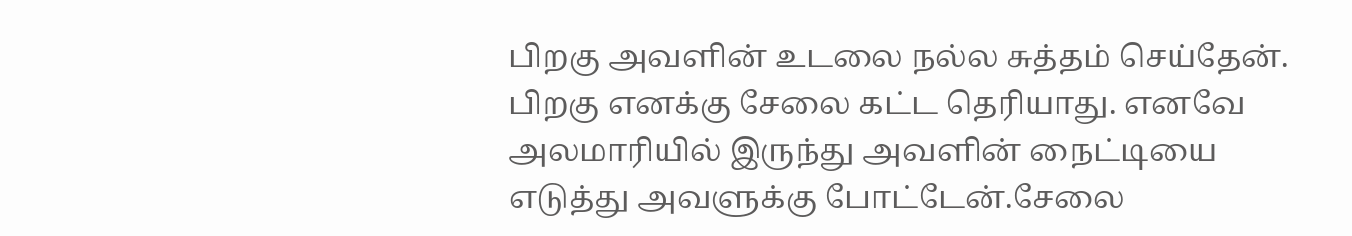பிறகு அவளின் உடலை நல்ல சுத்தம் செய்தேன். பிறகு எனக்கு சேலை கட்ட தெரியாது. எனவே அலமாரியில் இருந்து அவளின் நைட்டியை எடுத்து அவளுக்கு போட்டேன்.சேலை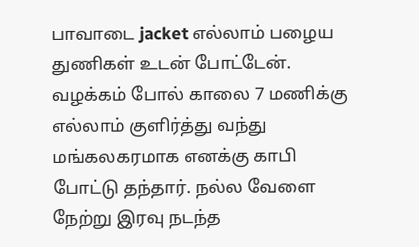பாவாடை jacket எல்லாம் பழைய துணிகள் உடன் போட்டேன்.
வழக்கம் போல் காலை 7 மணிக்கு எல்லாம் குளிர்த்து வந்து மங்கலகரமாக எனக்கு காபி போட்டு தந்தார். நல்ல வேளை நேற்று இரவு நடந்த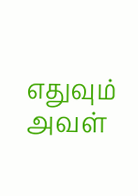எதுவும் அவள்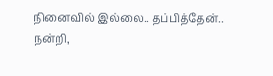நினைவில் இல்லை.. தப்பித்தேன்..
நன்றி,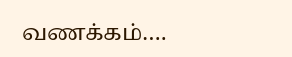வணக்கம்….